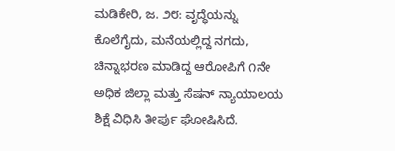ಮಡಿಕೇರಿ, ಜ. ೨೮: ವೃದ್ಧೆಯನ್ನು ಕೊಲೆಗೈದು, ಮನೆಯಲ್ಲಿದ್ದ ನಗದು, ಚಿನ್ನಾಭರಣ ಮಾಡಿದ್ದ ಆರೋಪಿಗೆ ೧ನೇ ಅಧಿಕ ಜಿಲ್ಲಾ ಮತ್ತು ಸೆಷನ್ ನ್ಯಾಯಾಲಯ ಶಿಕ್ಷೆ ವಿಧಿಸಿ ತೀರ್ಪು ಘೋಷಿಸಿದೆ.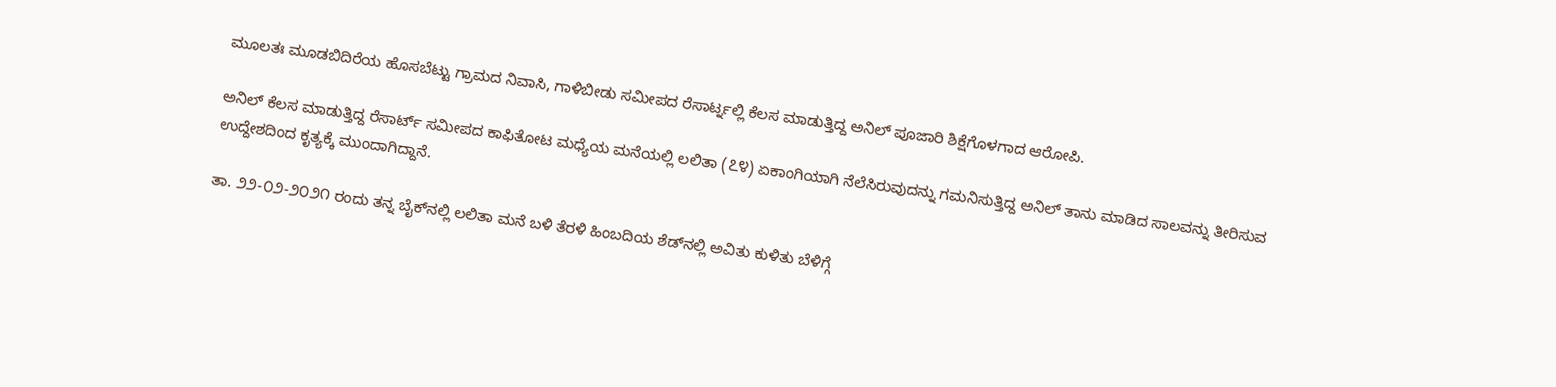ಮೂಲತಃ ಮೂಡಬಿದಿರೆಯ ಹೊಸಬೆಟ್ಟು ಗ್ರಾಮದ ನಿವಾಸಿ, ಗಾಳಿಬೀಡು ಸಮೀಪದ ರೆಸಾರ್ಟ್ನಲ್ಲಿ ಕೆಲಸ ಮಾಡುತ್ತಿದ್ದ ಅನಿಲ್ ಪೂಜಾರಿ ಶಿಕ್ಷೆಗೊಳಗಾದ ಆರೋಪಿ.

ಅನಿಲ್ ಕೆಲಸ ಮಾಡುತ್ತಿದ್ದ ರೆಸಾರ್ಟ್ ಸಮೀಪದ ಕಾಫಿತೋಟ ಮಧ್ಯೆಯ ಮನೆಯಲ್ಲಿ ಲಲಿತಾ (೭೪) ಏಕಾಂಗಿಯಾಗಿ ನೆಲೆಸಿರುವುದನ್ನು ಗಮನಿಸುತ್ತಿದ್ದ ಅನಿಲ್ ತಾನು ಮಾಡಿದ ಸಾಲವನ್ನು ತೀರಿಸುವ ಉದ್ದೇಶದಿಂದ ಕೃತ್ಯಕ್ಕೆ ಮುಂದಾಗಿದ್ದಾನೆ.

ತಾ. ೨೨-೦೨-೨೦೨೧ ರಂದು ತನ್ನ ಬೈಕ್‌ನಲ್ಲಿ ಲಲಿತಾ ಮನೆ ಬಳಿ ತೆರಳಿ ಹಿಂಬದಿಯ ಶೆಡ್‌ನಲ್ಲಿ ಅವಿತು ಕುಳಿತು ಬೆಳಿಗ್ಗೆ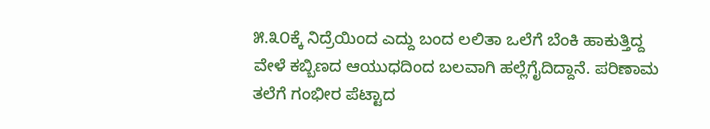೫.೩೦ಕ್ಕೆ ನಿದ್ರೆಯಿಂದ ಎದ್ದು ಬಂದ ಲಲಿತಾ ಒಲೆಗೆ ಬೆಂಕಿ ಹಾಕುತ್ತಿದ್ದ ವೇಳೆ ಕಬ್ಬಿಣದ ಆಯುಧದಿಂದ ಬಲವಾಗಿ ಹಲ್ಲೆಗೈದಿದ್ದಾನೆ. ಪರಿಣಾಮ ತಲೆಗೆ ಗಂಭೀರ ಪೆಟ್ಟಾದ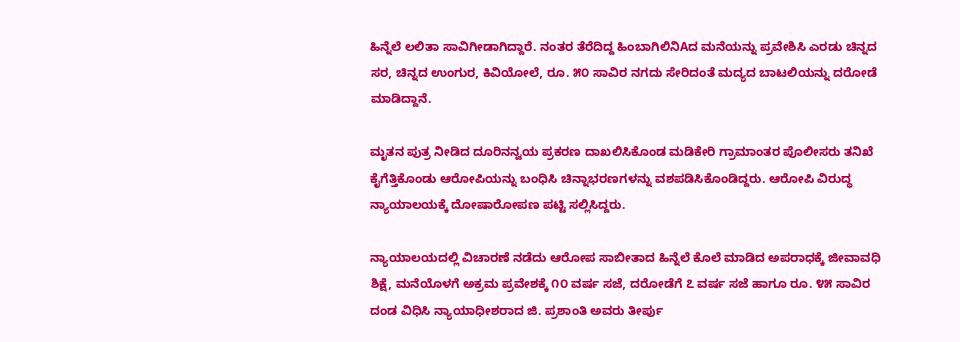ಹಿನ್ನೆಲೆ ಲಲಿತಾ ಸಾವಿಗೀಡಾಗಿದ್ದಾರೆ. ನಂತರ ತೆರೆದಿದ್ದ ಹಿಂಬಾಗಿಲಿನಿAದ ಮನೆಯನ್ನು ಪ್ರವೇಶಿಸಿ ಎರಡು ಚಿನ್ನದ ಸರ, ಚಿನ್ನದ ಉಂಗುರ, ಕಿವಿಯೋಲೆ, ರೂ. ೫೦ ಸಾವಿರ ನಗದು ಸೇರಿದಂತೆ ಮದ್ಯದ ಬಾಟಲಿಯನ್ನು ದರೋಡೆ ಮಾಡಿದ್ದಾನೆ.

ಮೃತನ ಪುತ್ರ ನೀಡಿದ ದೂರಿನನ್ವಯ ಪ್ರಕರಣ ದಾಖಲಿಸಿಕೊಂಡ ಮಡಿಕೇರಿ ಗ್ರಾಮಾಂತರ ಪೊಲೀಸರು ತನಿಖೆ ಕೈಗೆತ್ತಿಕೊಂಡು ಆರೋಪಿಯನ್ನು ಬಂಧಿಸಿ ಚಿನ್ನಾಭರಣಗಳನ್ನು ವಶಪಡಿಸಿಕೊಂಡಿದ್ದರು. ಆರೋಪಿ ವಿರುದ್ಧ ನ್ಯಾಯಾಲಯಕ್ಕೆ ದೋಷಾರೋಪಣ ಪಟ್ಟಿ ಸಲ್ಲಿಸಿದ್ದರು.

ನ್ಯಾಯಾಲಯದಲ್ಲಿ ವಿಚಾರಣೆ ನಡೆದು ಆರೋಪ ಸಾಬೀತಾದ ಹಿನ್ನೆಲೆ ಕೊಲೆ ಮಾಡಿದ ಅಪರಾಧಕ್ಕೆ ಜೀವಾವಧಿ ಶಿಕ್ಷೆ, ಮನೆಯೊಳಗೆ ಅಕ್ರಮ ಪ್ರವೇಶಕ್ಕೆ ೧೦ ವರ್ಷ ಸಜೆ, ದರೋಡೆಗೆ ೭ ವರ್ಷ ಸಜೆ ಹಾಗೂ ರೂ. ೪೫ ಸಾವಿರ ದಂಡ ವಿಧಿಸಿ ನ್ಯಾಯಾಧೀಶರಾದ ಜಿ. ಪ್ರಶಾಂತಿ ಅವರು ತೀರ್ಪು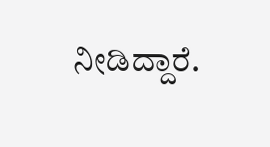ನೀಡಿದ್ದಾರೆ.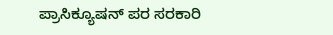ಪ್ರಾಸಿಕ್ಯೂಷನ್ ಪರ ಸರಕಾರಿ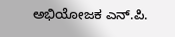ಅಭಿಯೋಜಕ ಎನ್.ಪಿ.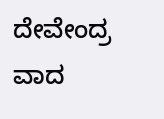ದೇವೇಂದ್ರ ವಾದ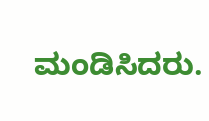ಮಂಡಿಸಿದರು.